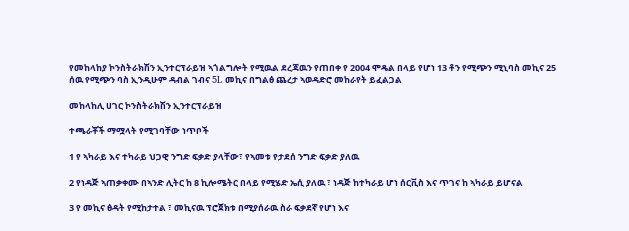የመከላከያ ኮንስትራክሽን ኢንተርፕራይዝ ኣጎልግሎት የሚዉል ደረጃዉን የጠበቀ የ 2004 ሞዴል በላይ የሆነ 13 ቶን የሚጭን ሚኒባስ መኪና 25 ሰዉ የሚጭን ባስ ኢንዲሁም ዳብል ገብና 5L መኪና በግልፅ ጨረታ ኣወዳድሮ መከራየት ይፈልጋል

መከላከሊ ሀገር ኮንስትራክሽን ኢንተርፕራይዝ

ተጫራቾች ማሟላት የሚገባቸው ነጥቦች

1 የ ኣካራይ እና ተካራይ ህጋዊ ንግድ ፍቃድ ያላቸው፣ የኣመቱ የታደሰ ንግድ ፍቃድ ያለዉ

2 የነዳጅ ኣጠቃቀሙ በኣንድ ሊትር ከ 8 ኪሎሜትር በላይ የሚሄድ ኤሲ ያለዉ ፣ ነዳጅ ከተካራይ ሆነ ሰርቪስ እና ጥገና ከ ኣካራይ ይሆናል

3 የ መኪና ፅዳት የሚከታተል ፣ መኪናዉ ፕሮጀክቱ በሚያሰራዉ ስራ ፍቃደኛ የሆነ እና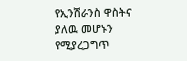የኢንሽራንስ ዋስትና ያለዉ መሆኑን የሚያረጋግጥ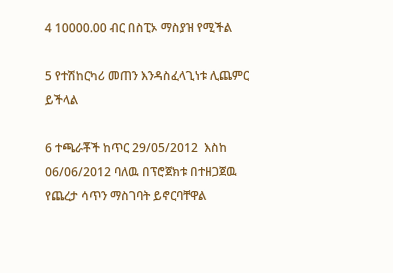4 10000.00 ብር በስፒኦ ማስያዝ የሚችል

5 የተሽከርካሪ መጠን እንዳስፈላጊነቱ ሊጨምር ይችላል

6 ተጫራቾች ከጥር 29/05/2012  እስከ  06/06/2012 ባለዉ በፕሮጀክቱ በተዘጋጀዉ የጨረታ ሳጥን ማስገባት ይኖርባቸዋል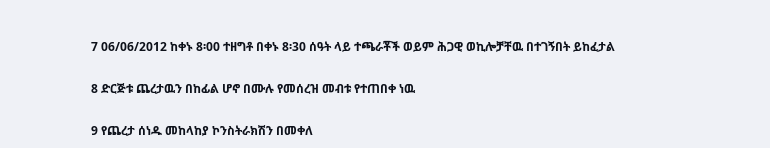7 06/06/2012 ከቀኑ 8፡00 ተዘግቶ በቀኑ 8፡30 ሰዓት ላይ ተጫራቾች ወይም ሕጋዊ ወኪሎቻቸዉ በተገኝበት ይከፈታል

8 ድርጅቱ ጨረታዉን በከፊል ሆኖ በሙሉ የመሰረዝ መብቱ የተጠበቀ ነዉ

9 የጨረታ ሰነዱ መከላከያ ኮንስትራክሽን በመቀለ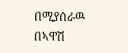በሚያሰራዉ በኣዋሽ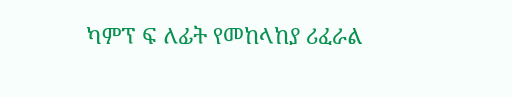ካምፕ ፍ ለፊት የመከላከያ ሪፈራል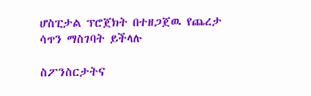ሆስፒታል ፕሮጀክት በተዘጋጀዉ የጨረታ ሳጥን ማስገባት ይችላሉ

ስፖንስርታትና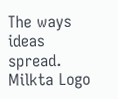The ways ideas spread.
Milkta Logo